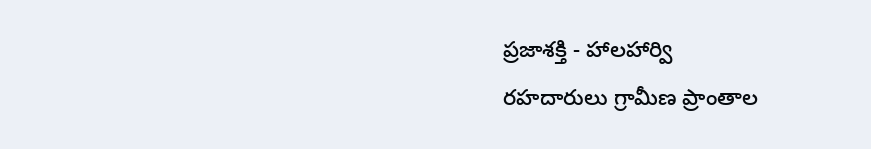ప్రజాశక్తి - హాలహార్వి
రహదారులు గ్రామీణ ప్రాంతాల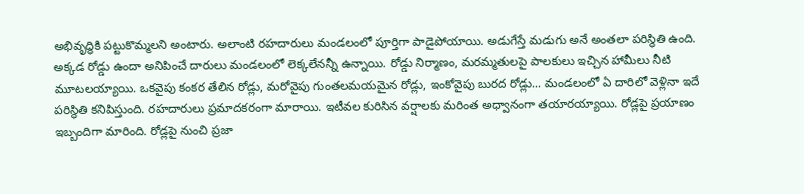అభివృద్ధికి పట్టుకొమ్మలని అంటారు. అలాంటి రహదారులు మండలంలో పూర్తిగా పాడైపోయాయి. అడుగేస్తే మడుగు అనే అంతలా పరిస్థితి ఉంది. అక్కడ రోడ్డు ఉందా అనిపించే దారులు మండలంలో లెక్కలేనన్నీ ఉన్నాయి. రోడ్డు నిర్మాణం, మరమ్మతులపై పాలకులు ఇచ్చిన హామీలు నీటి మూటలయ్యాయి. ఒకవైపు కంకర తేలిన రోడ్లు, మరోవైపు గుంతలమయమైన రోడ్లు, ఇంకోవైపు బురద రోడ్లు... మండలంలో ఏ దారిలో వెళ్లినా ఇదే పరిస్థితి కనిపిస్తుంది. రహదారులు ప్రమాదకరంగా మారాయి. ఇటీవల కురిసిన వర్షాలకు మరింత అధ్వానంగా తయారయ్యాయి. రోడ్లపై ప్రయాణం ఇబ్బందిగా మారింది. రోడ్లపై నుంచి ప్రజా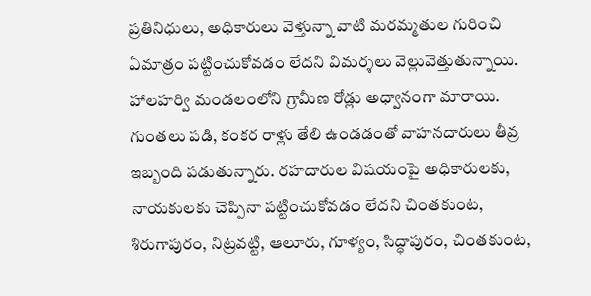ప్రతినిధులు, అధికారులు వెళ్తున్నా వాటి మరమ్మతుల గురించి ఏమాత్రం పట్టించుకోవడం లేదని విమర్శలు వెల్లువెత్తుతున్నాయి.
హాలహర్వి మండలంలోని గ్రామీణ రోడ్లు అధ్వానంగా మారాయి. గుంతలు పడి, కంకర రాళ్లు తేలి ఉండడంతో వాహనదారులు తీవ్ర ఇబ్బంది పడుతున్నారు. రహదారుల విషయంపై అధికారులకు, నాయకులకు చెప్పినా పట్టించుకోవడం లేదని చింతకుంట, శిరుగాపురం, నిట్రవట్టి, ఆలూరు, గూళ్యం, సిద్ధాపురం, చింతకుంట,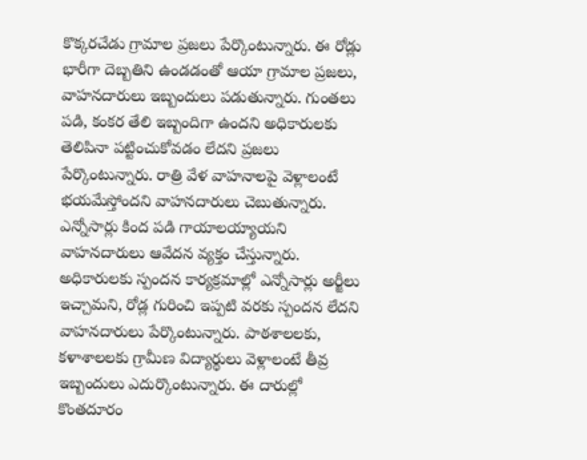కొక్కరచేడు గ్రామాల ప్రజలు పేర్కొంటున్నారు. ఈ రోడ్లు భారీగా దెబ్బతిని ఉండడంతో ఆయా గ్రామాల ప్రజలు, వాహనదారులు ఇబ్బందులు పడుతున్నారు. గుంతలు పడి, కంకర తేలి ఇబ్బందిగా ఉందని అధికారులకు తెలిపినా పట్టించుకోవడం లేదని ప్రజలు పేర్కొంటున్నారు. రాత్రి వేళ వాహనాలపై వెళ్లాలంటే భయమేస్తోందని వాహనదారులు చెబుతున్నారు. ఎన్నోసార్లు కింద పడి గాయాలయ్యాయని వాహనదారులు ఆవేదన వ్యక్తం చేస్తున్నారు. అధికారులకు స్పందన కార్యక్రమాల్లో ఎన్నోసార్లు అర్జీలు ఇచ్చామని, రోడ్ల గురించి ఇప్పటి వరకు స్పందన లేదని వాహనదారులు పేర్కొంటున్నారు. పాఠశాలలకు, కళాశాలలకు గ్రామీణ విద్యార్థులు వెళ్లాలంటే తీవ్ర ఇబ్బందులు ఎదుర్కొంటున్నారు. ఈ దారుల్లో కొంతదూరం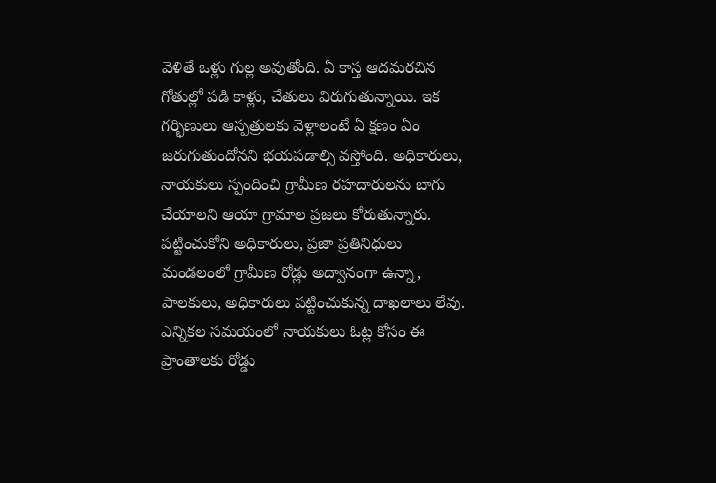వెళితే ఒళ్లు గుల్ల అవుతోంది. ఏ కాస్త ఆదమరచిన గోతుల్లో పడి కాళ్లు, చేతులు విరుగుతున్నాయి. ఇక గర్భిణులు ఆస్పత్రులకు వెళ్లాలంటే ఏ క్షణం ఏం జరుగుతుందోనని భయపడాల్సి వస్తోంది. అధికారులు, నాయకులు స్పందించి గ్రామీణ రహదారులను బాగు చేయాలని ఆయా గ్రామాల ప్రజలు కోరుతున్నారు.
పట్టించుకోని అధికారులు, ప్రజా ప్రతినిధులు
మండలంలో గ్రామీణ రోడ్లు అద్వానంగా ఉన్నా, పాలకులు, అధికారులు పట్టించుకున్న దాఖలాలు లేవు. ఎన్నికల సమయంలో నాయకులు ఓట్ల కోసం ఈ ప్రాంతాలకు రోడ్డు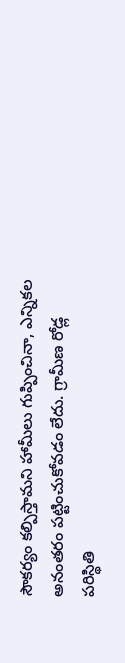సౌకర్యం కల్పిస్తామని హామీలు గుప్పించినా, ఎన్నికల అనంతరం పట్టించుకోవడం లేదు. గ్రామీణ రోడ్ల పరిస్థితి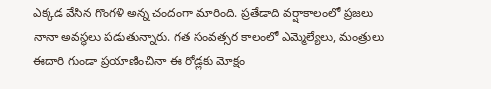ఎక్కడ వేసిన గొంగళి అన్న చందంగా మారింది. ప్రతేడాది వర్షాకాలంలో ప్రజలు నానా అవస్థలు పడుతున్నారు. గత సంవత్సర కాలంలో ఎమ్మెల్యేలు, మంత్రులు ఈదారి గుండా ప్రయాణించినా ఈ రోడ్లకు మోక్షం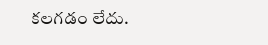కలగడం లేదు.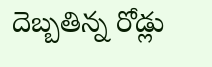దెబ్బతిన్న రోడ్లు